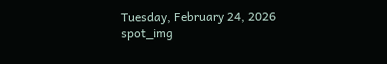Tuesday, February 24, 2026
spot_img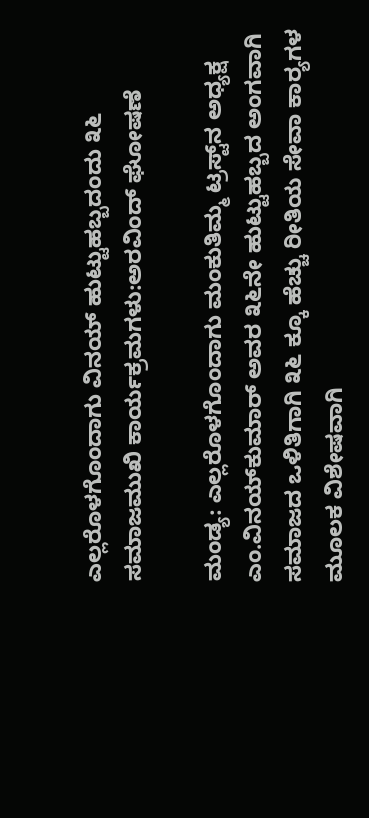ಎಲ್ಲರೊಳಗೊಂದಾಗು ವಿನಯ್ ಹುಟ್ಟುಹಬ್ಬದಂದು ೩೬ ಸಮಾಜಮುಖಿ ಕಾರ್ಯಕ್ರಮಗಳು:ಅರವಿಂದ್ ಘೋಷಣೆ

ಮಂಡ್ಯ: ಎಲ್ಲರೊಳಗೊಂದಾಗು ಮಂಕುತಿಮ್ಮ ಟ್ರಸ್ಟ್‌ನ ಅಧ್ಯಕ್ಷ ಎಂ.ವಿನಯ್‌ಕುಮಾರ್ ಅವರ ೩೬ನೇ ಹುಟ್ಟುಹಬ್ಬದ ಅಂಗವಾಗಿ ಸಮಾಜದ ಒಳಿತಿಗಾಗಿ ೩೬ ಕ್ಕೂ ಹೆಚ್ಚು ರೀತಿಯ ಸೇವಾ ಕಾರ್‍ಯಗಳ ಮೂಲಕ ವಿಶೇಷವಾಗಿ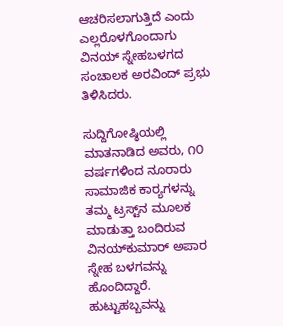ಆಚರಿಸಲಾಗುತ್ತಿದೆ ಎಂದು ಎಲ್ಲರೊಳಗೊಂದಾಗು ವಿನಯ್ ಸ್ನೇಹಬಳಗದ ಸಂಚಾಲಕ ಅರವಿಂದ್ ಪ್ರಭು ತಿಳಿಸಿದರು.

ಸುದ್ದಿಗೋಷ್ಠಿಯಲ್ಲಿ ಮಾತನಾಡಿದ ಅವರು, ೧೦ ವರ್ಷಗಳಿಂದ ನೂರಾರು ಸಾಮಾಜಿಕ ಕಾರ್‍ಯಗಳನ್ನು ತಮ್ಮ ಟ್ರಸ್ಟ್‌ನ ಮೂಲಕ ಮಾಡುತ್ತಾ ಬಂದಿರುವ ವಿನಯ್‌ಕುಮಾರ್ ಅಪಾರ ಸ್ನೇಹ ಬಳಗವನ್ನು ಹೊಂದಿದ್ದಾರೆ. ಹುಟ್ಟುಹಬ್ಬವನ್ನು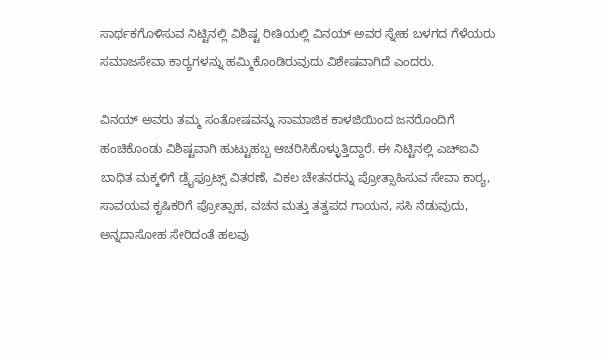ಸಾರ್ಥಕಗೊಳಿಸುವ ನಿಟ್ಟಿನಲ್ಲಿ ವಿಶಿಷ್ಟ ರೀತಿಯಲ್ಲಿ ವಿನಯ್ ಅವರ ಸ್ನೇಹ ಬಳಗದ ಗೆಳೆಯರು ಸಮಾಜಸೇವಾ ಕಾರ್‍ಯಗಳನ್ನು ಹಮ್ಮಿಕೊಂಡಿರುವುದು ವಿಶೇಷವಾಗಿದೆ ಎಂದರು.

ವಿನಯ್ ಅವರು ತಮ್ಮ ಸಂತೋಷವನ್ನು ಸಾಮಾಜಿಕ ಕಾಳಜಿಯಿಂದ ಜನರೊಂದಿಗೆ ಹಂಚಿಕೊಂಡು ವಿಶಿಷ್ಟವಾಗಿ ಹುಟ್ಟುಹಬ್ಬ ಆಚರಿಸಿಕೊಳ್ಳುತ್ತಿದ್ದಾರೆ. ಈ ನಿಟ್ಟಿನಲ್ಲಿ ಎಚ್‌ಐವಿ ಬಾಧಿತ ಮಕ್ಕಳಿಗೆ ಡ್ರೈಫ್ರೂಟ್ಸ್ ವಿತರಣೆ, ವಿಕಲ ಚೇತನರನ್ನು ಪ್ರೋತ್ಸಾಹಿಸುವ ಸೇವಾ ಕಾರ್‍ಯ, ಸಾವಯವ ಕೃಷಿಕರಿಗೆ ಪ್ರೋತ್ಸಾಹ, ವಚನ ಮತ್ತು ತತ್ವಪದ ಗಾಯನ, ಸಸಿ ನೆಡುವುದು, ಅನ್ನದಾಸೋಹ ಸೇರಿದಂತೆ ಹಲವು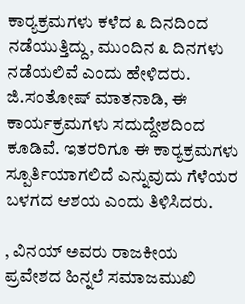ಕಾರ್‍ಯಕ್ರಮಗಳು ಕಳೆದ ೩ ದಿನದಿಂದ ನಡೆಯುತ್ತಿದ್ದು, ಮುಂದಿನ ೩ ದಿನಗಳು ನಡೆಯಲಿವೆ ಎಂದು ಹೇಳಿದರು.
ಜಿ.ಸಂತೋಷ್ ಮಾತನಾಡಿ, ಈ ಕಾರ್ಯಕ್ರಮಗಳು ಸದುದ್ದೇಶದಿಂದ ಕೂಡಿವೆ. ಇತರರಿಗೂ ಈ ಕಾರ್‍ಯಕ್ರಮಗಳು ಸ್ಪೂರ್ತಿಯಾಗಲಿದೆ ಎನ್ನುವುದು ಗೆಳೆಯರ ಬಳಗದ ಆಶಯ ಎಂದು ತಿಳಿಸಿದರು.

, ವಿನಯ್ ಅವರು ರಾಜಕೀಯ ಪ್ರವೇಶದ ಹಿನ್ನಲೆ ಸಮಾಜಮುಖಿ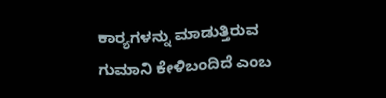ಕಾರ್‍ಯಗಳನ್ನು ಮಾಡುತ್ತಿರುವ ಗುಮಾನಿ ಕೇಳಿಬಂದಿದೆ ಎಂಬ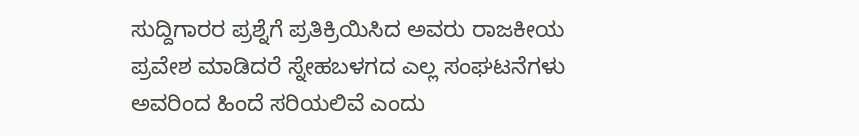ಸುದ್ದಿಗಾರರ ಪ್ರಶ್ನೆಗೆ ಪ್ರತಿಕ್ರಿಯಿಸಿದ ಅವರು ರಾಜಕೀಯ ಪ್ರವೇಶ ಮಾಡಿದರೆ ಸ್ನೇಹಬಳಗದ ಎಲ್ಲ ಸಂಘಟನೆಗಳು ಅವರಿಂದ ಹಿಂದೆ ಸರಿಯಲಿವೆ ಎಂದು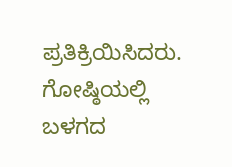ಪ್ರತಿಕ್ರಿಯಿಸಿದರು.
ಗೋಷ್ಠಿಯಲ್ಲಿ ಬಳಗದ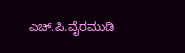ಎಚ್.ಪಿ.ವೈರಮುಡಿ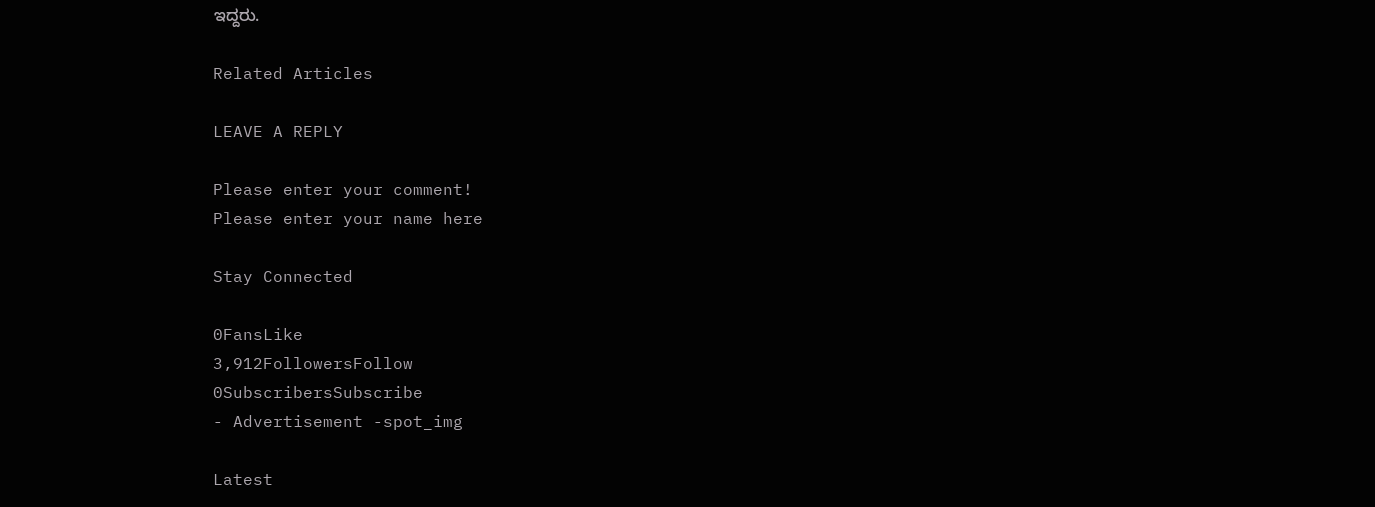ಇದ್ದರು.

Related Articles

LEAVE A REPLY

Please enter your comment!
Please enter your name here

Stay Connected

0FansLike
3,912FollowersFollow
0SubscribersSubscribe
- Advertisement -spot_img

Latest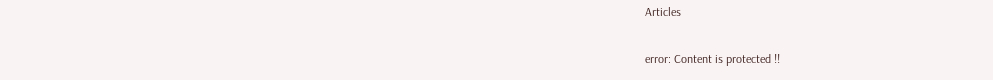Articles

error: Content is protected !!